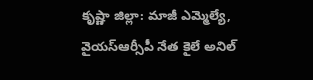కృష్ణా జిల్లా: మాజీ ఎమ్మెల్యే, వైయస్ఆర్సీపీ నేత కైలే అనిల్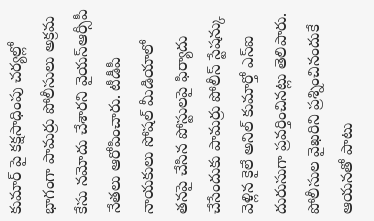కుమార్ పై కక్షసాధింపు చర్యల్లో భాగంగా పామర్రు పోలీసులు అక్రమ కేసు నమోదు చేశారని వైయస్ఆర్సీపీ నేతలు ఆరోపించారు. టీడీపీ నాయకులు సోషల్ మీడియాలో తనపై చేసిన పోస్టులపై ఫిర్యాదు చేసేందుకు పామర్రు పోలీస్ స్టేషన్కు వెళ్లిన కైలే అనిల్ కుమార్తో ఎస్ఐ దురుసుగా ప్రవర్తించినట్లు తెలిపారు. పోలీసుల వైఖరిని ప్రశ్నించినందుకే ఆయనతో పాటు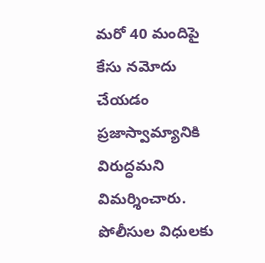మరో 40 మందిపై కేసు నమోదు చేయడం ప్రజాస్వామ్యానికి విరుద్ధమని విమర్శించారు. పోలీసుల విధులకు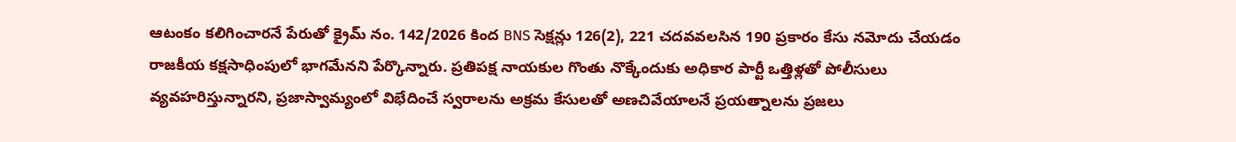ఆటంకం కలిగించారనే పేరుతో క్రైమ్ నం. 142/2026 కింద BNS సెక్షన్లు 126(2), 221 చదవవలసిన 190 ప్రకారం కేసు నమోదు చేయడం రాజకీయ కక్షసాధింపులో భాగమేనని పేర్కొన్నారు. ప్రతిపక్ష నాయకుల గొంతు నొక్కేందుకు అధికార పార్టీ ఒత్తిళ్లతో పోలీసులు వ్యవహరిస్తున్నారని, ప్రజాస్వామ్యంలో విభేదించే స్వరాలను అక్రమ కేసులతో అణచివేయాలనే ప్రయత్నాలను ప్రజలు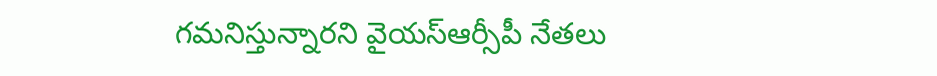గమనిస్తున్నారని వైయస్ఆర్సీపీ నేతలు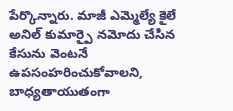పేర్కొన్నారు. మాజీ ఎమ్మెల్యే కైలే అనిల్ కుమార్పై నమోదు చేసిన కేసును వెంటనే ఉపసంహరించుకోవాలని, బాధ్యతాయుతంగా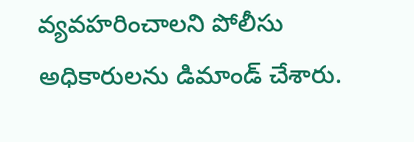వ్యవహరించాలని పోలీసు అధికారులను డిమాండ్ చేశారు.